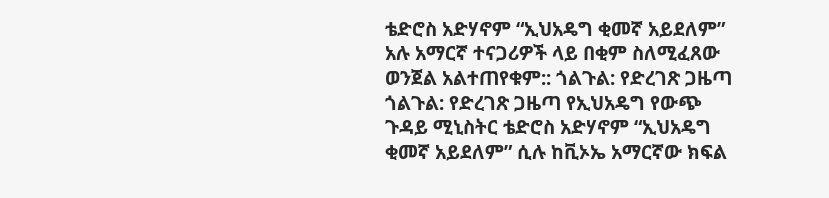ቴድሮስ አድሃኖም “ኢህአዴግ ቂመኛ አይደለም” አሉ አማርኛ ተናጋሪዎች ላይ በቂም ስለሚፈጸው ወንጀል አልተጠየቁም:: ጎልጉል: የድረገጽ ጋዜጣ
ጎልጉል: የድረገጽ ጋዜጣ የኢህአዴግ የውጭ ጉዳይ ሚኒስትር ቴድሮስ አድሃኖም “ኢህአዴግ ቂመኛ አይደለም” ሲሉ ከቪኦኤ አማርኛው ክፍል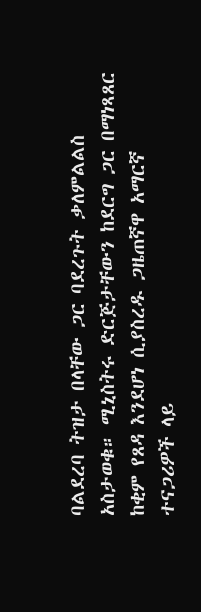ባልደረባ ትዝታ በላቸው ጋር ባደረጉት ቃለምልልስ አስታወቁ። ሚኒስትሩ ድርጅታቸውን ከደርግ ጋር በማነጻጸር ከቂም የጸዳ እንደሆነ ሲያስረዱ ጋዜጠኛዋ አማርኛ ተናጋሪዎች ላይ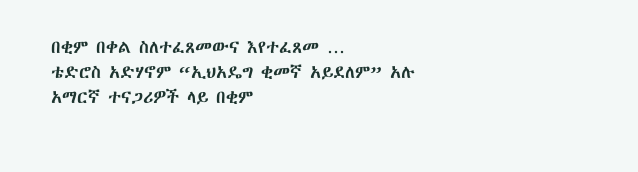በቂም በቀል ስለተፈጸመውና እየተፈጸመ …
ቴድሮስ አድሃኖም “ኢህአዴግ ቂመኛ አይደለም” አሉ አማርኛ ተናጋሪዎች ላይ በቂም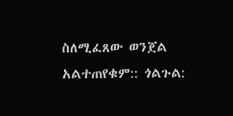ስለሚፈጸው ወንጀል አልተጠየቁም:: ጎልጉል: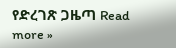የድረገጽ ጋዜጣ Read more »